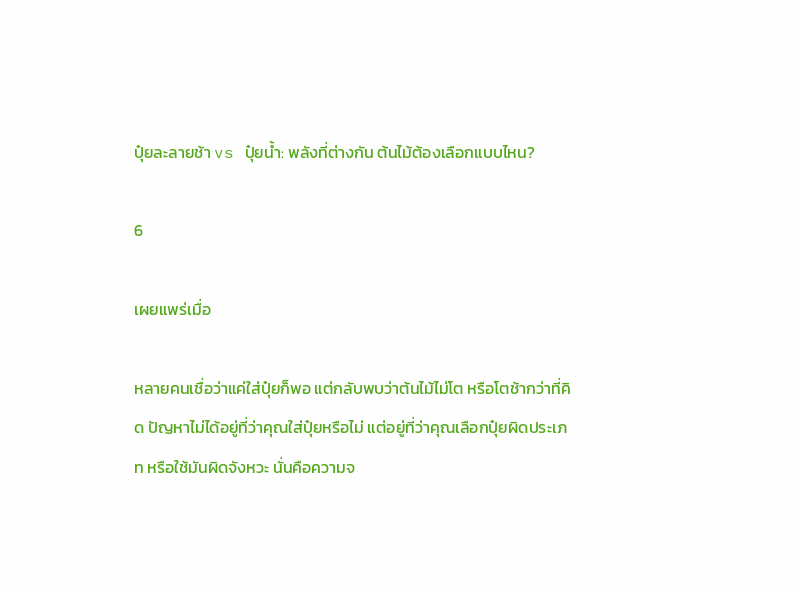ปุ๋ยละลายช้า vs ปุ๋ยน้ำ: พลังที่ต่างกัน ต้นไม้ต้องเลือกแบบไหน?

6

เผยแพร่เมื่อ

หลายคนเชื่อว่าแค่ใส่ปุ๋ยก็พอ แต่กลับพบว่าต้นไม้ไม่โต หรือโตช้ากว่าที่คิด ปัญหาไม่ได้อยู่ที่ว่าคุณใส่ปุ๋ยหรือไม่ แต่อยู่ที่ว่าคุณเลือกปุ๋ยผิดประเภท หรือใช้มันผิดจังหวะ นั่นคือความจ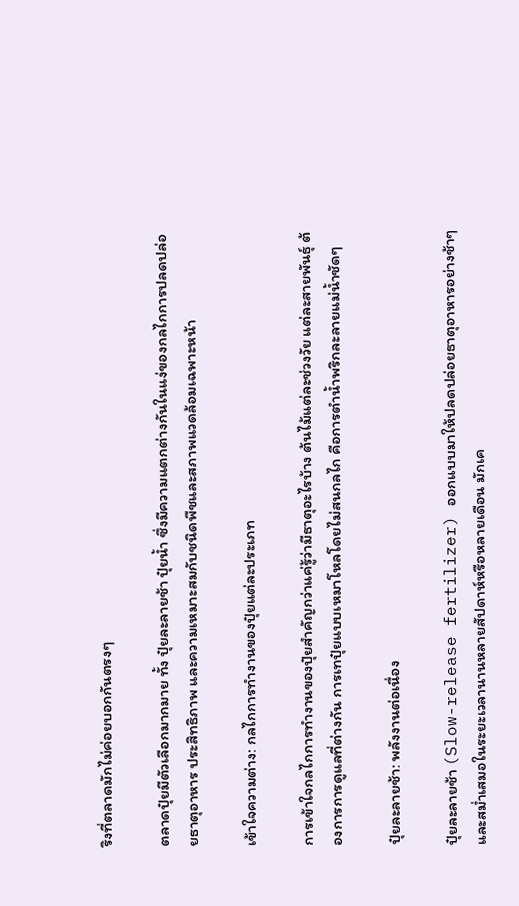ริงที่ตลาดมักไม่ค่อยบอกกันตรงๆ

ตลาดปุ๋ยมีตัวเลือกมากมาย ทั้ง ปุ๋ยละลายช้า ปุ๋ยน้ำ ซึ่งมีความแตกต่างกันในแง่ของกลไกการปลดปล่อยธาตุอาหาร ประสิทธิภาพ และความเหมาะสมกับชนิดพืชและสภาพแวดล้อมเฉพาะหน้า

เข้าใจความต่าง: กลไกการทำงานของปุ๋ยแต่ละประเภท

การเข้าใจกลไกการทำงานของปุ๋ยสำคัญกว่าแค่รู้ว่ามีธาตุอะไรบ้าง ต้นไม้แต่ละช่วงวัย แต่ละสายพันธุ์ ต้องการการดูแลที่ต่างกัน การเทปุ๋ยแบบเหมาโหลโดยไม่สนกลไก คือการตำน้ำพริกละลายแม่น้ำชัดๆ

ปุ๋ยละลายช้า: พลังงานต่อเนื่อง

ปุ๋ยละลายช้า (Slow-release fertilizer) ออกแบบมาให้ปลดปล่อยธาตุอาหารอย่างช้าๆ และสม่ำเสมอในระยะเวลานานหลายสัปดาห์หรือหลายเดือน มักเค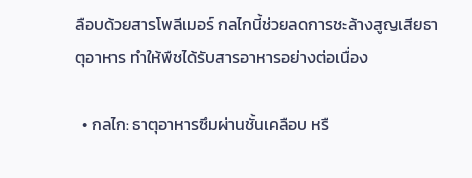ลือบด้วยสารโพลีเมอร์ กลไกนี้ช่วยลดการชะล้างสูญเสียธาตุอาหาร ทำให้พืชได้รับสารอาหารอย่างต่อเนื่อง

  • กลไก: ธาตุอาหารซึมผ่านชั้นเคลือบ หรื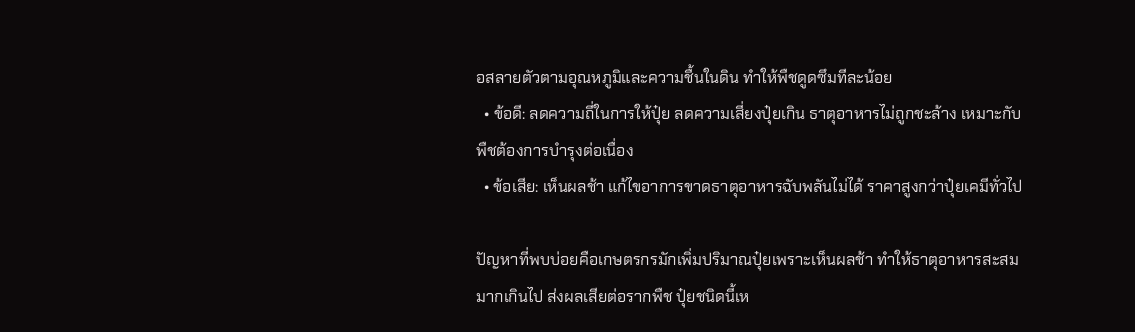อสลายตัวตามอุณหภูมิและความชื้นในดิน ทำให้พืชดูดซึมทีละน้อย
  • ข้อดี: ลดความถี่ในการให้ปุ๋ย ลดความเสี่ยงปุ๋ยเกิน ธาตุอาหารไม่ถูกชะล้าง เหมาะกับพืชต้องการบำรุงต่อเนื่อง
  • ข้อเสีย: เห็นผลช้า แก้ไขอาการขาดธาตุอาหารฉับพลันไม่ได้ ราคาสูงกว่าปุ๋ยเคมีทั่วไป

ปัญหาที่พบบ่อยคือเกษตรกรมักเพิ่มปริมาณปุ๋ยเพราะเห็นผลช้า ทำให้ธาตุอาหารสะสมมากเกินไป ส่งผลเสียต่อรากพืช ปุ๋ยชนิดนี้เห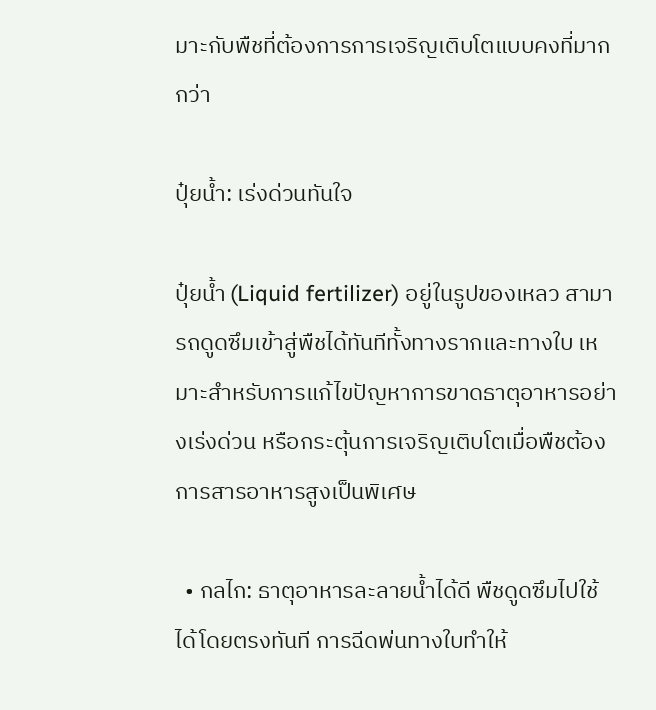มาะกับพืชที่ต้องการการเจริญเติบโตแบบคงที่มากกว่า

ปุ๋ยน้ำ: เร่งด่วนทันใจ

ปุ๋ยน้ำ (Liquid fertilizer) อยู่ในรูปของเหลว สามารถดูดซึมเข้าสู่พืชได้ทันทีทั้งทางรากและทางใบ เหมาะสำหรับการแก้ไขปัญหาการขาดธาตุอาหารอย่างเร่งด่วน หรือกระตุ้นการเจริญเติบโตเมื่อพืชต้องการสารอาหารสูงเป็นพิเศษ

  • กลไก: ธาตุอาหารละลายน้ำได้ดี พืชดูดซึมไปใช้ได้โดยตรงทันที การฉีดพ่นทางใบทำให้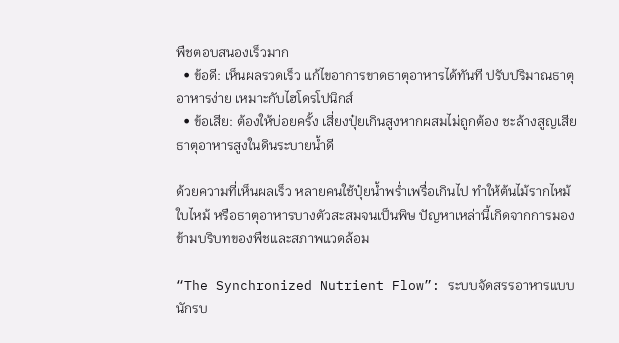พืชตอบสนองเร็วมาก
  • ข้อดี: เห็นผลรวดเร็ว แก้ไขอาการขาดธาตุอาหารได้ทันที ปรับปริมาณธาตุอาหารง่าย เหมาะกับไฮโดรโปนิกส์
  • ข้อเสีย: ต้องให้บ่อยครั้ง เสี่ยงปุ๋ยเกินสูงหากผสมไม่ถูกต้อง ชะล้างสูญเสียธาตุอาหารสูงในดินระบายน้ำดี

ด้วยความที่เห็นผลเร็ว หลายคนใช้ปุ๋ยน้ำพร่ำเพรื่อเกินไป ทำให้ต้นไม้รากไหม้ ใบไหม้ หรือธาตุอาหารบางตัวสะสมจนเป็นพิษ ปัญหาเหล่านี้เกิดจากการมองข้ามบริบทของพืชและสภาพแวดล้อม

“The Synchronized Nutrient Flow”: ระบบจัดสรรอาหารแบบนักรบ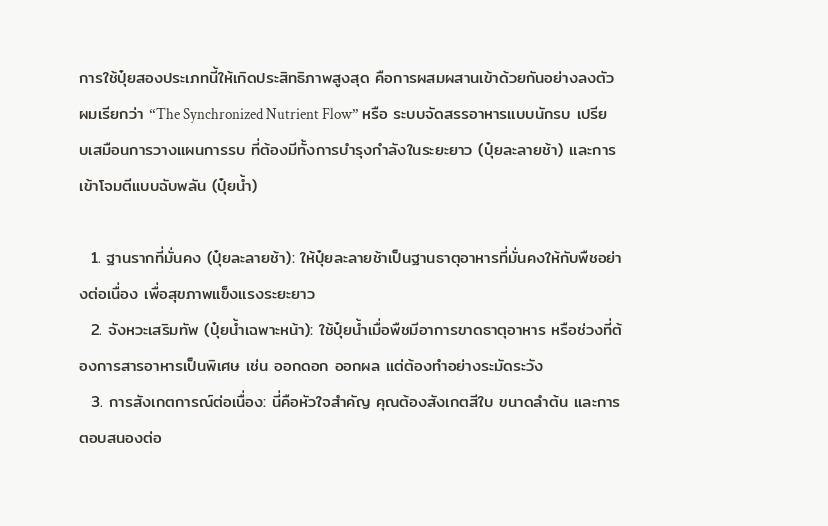การใช้ปุ๋ยสองประเภทนี้ให้เกิดประสิทธิภาพสูงสุด คือการผสมผสานเข้าด้วยกันอย่างลงตัว ผมเรียกว่า “The Synchronized Nutrient Flow” หรือ ระบบจัดสรรอาหารแบบนักรบ เปรียบเสมือนการวางแผนการรบ ที่ต้องมีทั้งการบำรุงกำลังในระยะยาว (ปุ๋ยละลายช้า) และการเข้าโจมตีแบบฉับพลัน (ปุ๋ยน้ำ)

  1. ฐานรากที่มั่นคง (ปุ๋ยละลายช้า): ให้ปุ๋ยละลายช้าเป็นฐานธาตุอาหารที่มั่นคงให้กับพืชอย่างต่อเนื่อง เพื่อสุขภาพแข็งแรงระยะยาว
  2. จังหวะเสริมทัพ (ปุ๋ยน้ำเฉพาะหน้า): ใช้ปุ๋ยน้ำเมื่อพืชมีอาการขาดธาตุอาหาร หรือช่วงที่ต้องการสารอาหารเป็นพิเศษ เช่น ออกดอก ออกผล แต่ต้องทำอย่างระมัดระวัง
  3. การสังเกตการณ์ต่อเนื่อง: นี่คือหัวใจสำคัญ คุณต้องสังเกตสีใบ ขนาดลำต้น และการตอบสนองต่อ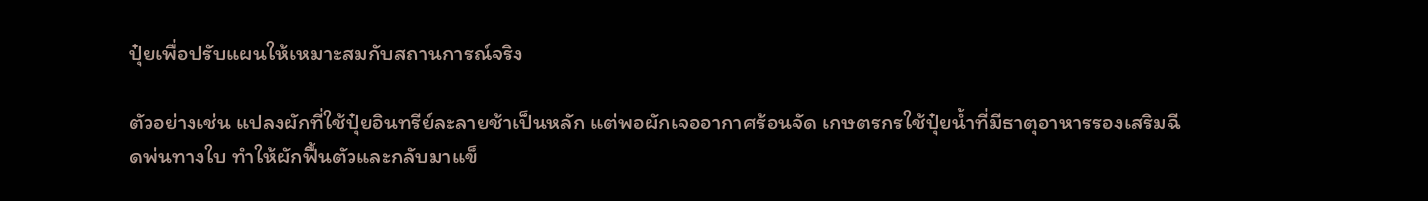ปุ๋ยเพื่อปรับแผนให้เหมาะสมกับสถานการณ์จริง

ตัวอย่างเช่น แปลงผักที่ใช้ปุ๋ยอินทรีย์ละลายช้าเป็นหลัก แต่พอผักเจออากาศร้อนจัด เกษตรกรใช้ปุ๋ยน้ำที่มีธาตุอาหารรองเสริมฉีดพ่นทางใบ ทำให้ผักฟื้นตัวและกลับมาแข็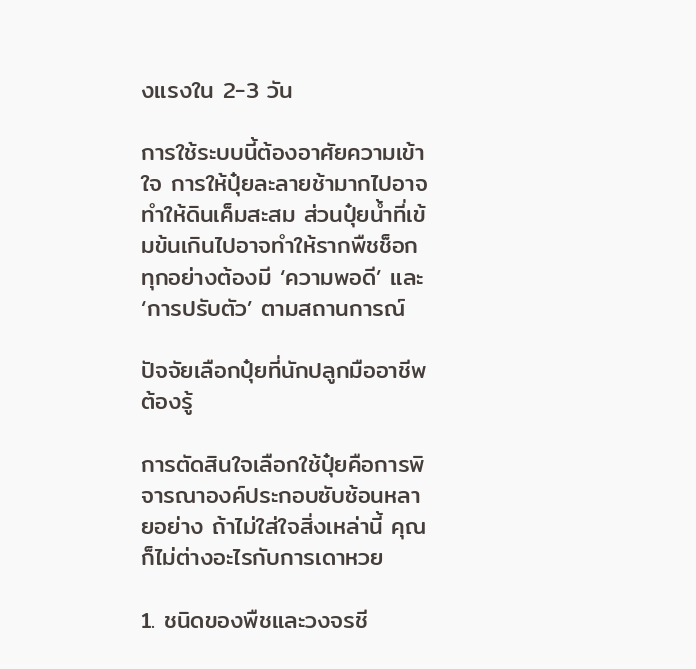งแรงใน 2-3 วัน

การใช้ระบบนี้ต้องอาศัยความเข้าใจ การให้ปุ๋ยละลายช้ามากไปอาจทำให้ดินเค็มสะสม ส่วนปุ๋ยน้ำที่เข้มข้นเกินไปอาจทำให้รากพืชช็อก ทุกอย่างต้องมี ‘ความพอดี’ และ ‘การปรับตัว’ ตามสถานการณ์

ปัจจัยเลือกปุ๋ยที่นักปลูกมืออาชีพต้องรู้

การตัดสินใจเลือกใช้ปุ๋ยคือการพิจารณาองค์ประกอบซับซ้อนหลายอย่าง ถ้าไม่ใส่ใจสิ่งเหล่านี้ คุณก็ไม่ต่างอะไรกับการเดาหวย

1. ชนิดของพืชและวงจรชี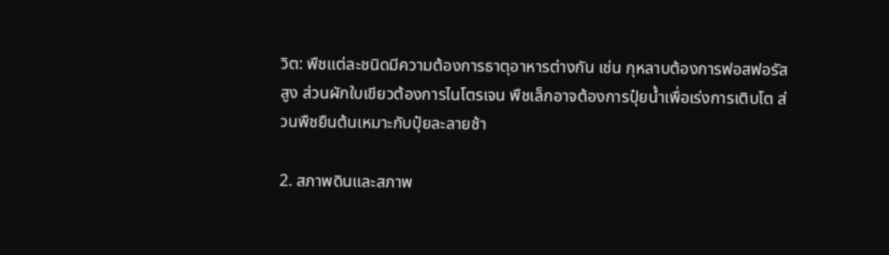วิต: พืชแต่ละชนิดมีความต้องการธาตุอาหารต่างกัน เช่น กุหลาบต้องการฟอสฟอรัสสูง ส่วนผักใบเขียวต้องการไนโตรเจน พืชเล็กอาจต้องการปุ๋ยน้ำเพื่อเร่งการเติบโต ส่วนพืชยืนต้นเหมาะกับปุ๋ยละลายช้า

2. สภาพดินและสภาพ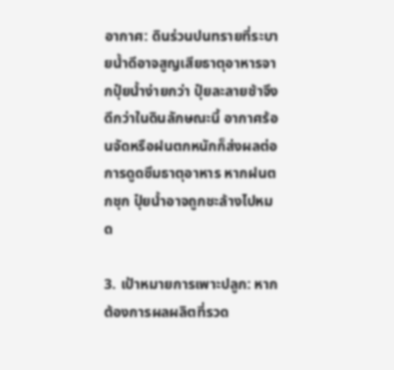อากาศ: ดินร่วนปนทรายที่ระบายน้ำดีอาจสูญเสียธาตุอาหารจากปุ๋ยน้ำง่ายกว่า ปุ๋ยละลายช้าจึงดีกว่าในดินลักษณะนี้ อากาศร้อนจัดหรือฝนตกหนักก็ส่งผลต่อการดูดซึมธาตุอาหาร หากฝนตกชุก ปุ๋ยน้ำอาจถูกชะล้างไปหมด

3. เป้าหมายการเพาะปลูก: หากต้องการผลผลิตที่รวด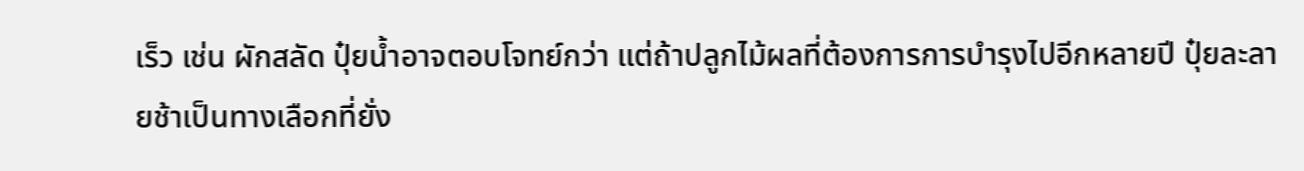เร็ว เช่น ผักสลัด ปุ๋ยน้ำอาจตอบโจทย์กว่า แต่ถ้าปลูกไม้ผลที่ต้องการการบำรุงไปอีกหลายปี ปุ๋ยละลายช้าเป็นทางเลือกที่ยั่ง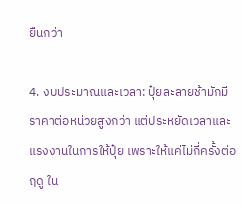ยืนกว่า

4. งบประมาณและเวลา: ปุ๋ยละลายช้ามักมีราคาต่อหน่วยสูงกว่า แต่ประหยัดเวลาและแรงงานในการให้ปุ๋ย เพราะให้แค่ไม่กี่ครั้งต่อฤดู ใน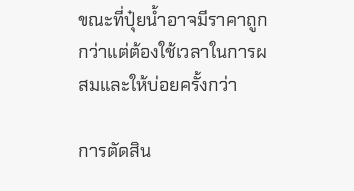ขณะที่ปุ๋ยน้ำอาจมีราคาถูกกว่าแต่ต้องใช้เวลาในการผสมและให้บ่อยครั้งกว่า

การตัดสิน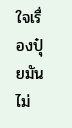ใจเรื่องปุ๋ยมันไม่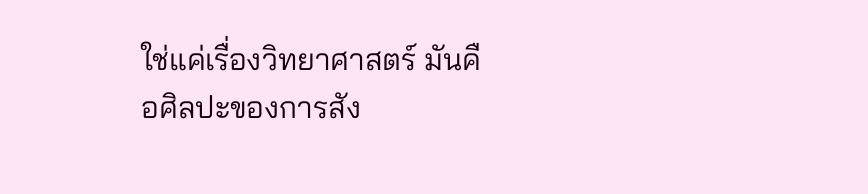ใช่แค่เรื่องวิทยาศาสตร์ มันคือศิลปะของการสัง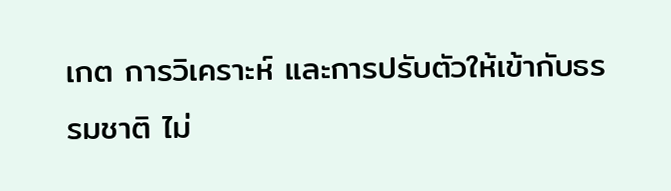เกต การวิเคราะห์ และการปรับตัวให้เข้ากับธรรมชาติ ไม่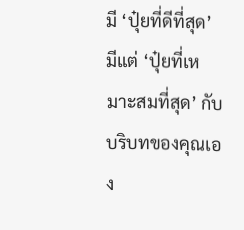มี ‘ปุ๋ยที่ดีที่สุด’ มีแต่ ‘ปุ๋ยที่เหมาะสมที่สุด’ กับบริบทของคุณเอง